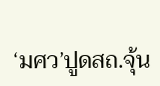‘มศว’ปูดสถ.จุ้น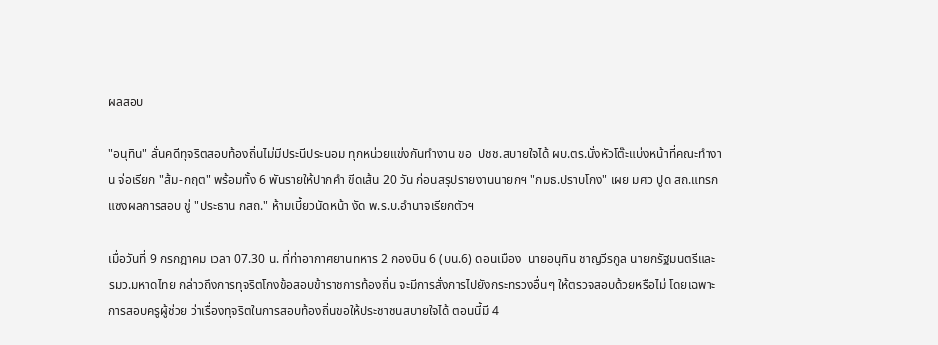ผลสอบ

"อนุทิน" ลั่นคดีทุจริตสอบท้องถิ่นไม่มีประนีประนอม ทุกหน่วยแข่งกันทำงาน ขอ  ปชช.สบายใจได้ ผบ.ตร.นั่งหัวโต๊ะแบ่งหน้าที่คณะทำงาน จ่อเรียก "ส้ม-กฤต" พร้อมทั้ง 6 พันรายให้ปากคำ ขีดเส้น 20 วัน ก่อนสรุปรายงานนายกฯ "กมธ.ปราบโกง" เผย มศว ปูด สถ.แทรกแซงผลการสอบ ขู่ "ประธาน กสถ." ห้ามเบี้ยวนัดหน้า งัด พ.ร.บ.อำนาจเรียกตัวฯ

เมื่อวันที่ 9 กรกฎาคม เวลา 07.30 น. ที่ท่าอากาศยานทหาร 2 กองบิน 6 (บน.6) ดอนเมือง  นายอนุทิน ชาญวีรกูล นายกรัฐมนตรีและ รมว.มหาดไทย กล่าวถึงการทุจริตโกงข้อสอบข้าราชการท้องถิ่น จะมีการสั่งการไปยังกระทรวงอื่นๆ ให้ตรวจสอบด้วยหรือไม่ โดยเฉพาะการสอบครูผู้ช่วย ว่าเรื่องทุจริตในการสอบท้องถิ่นขอให้ประชาชนสบายใจได้ ตอนนี้มี 4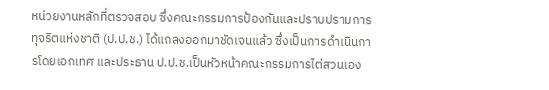หน่วยงานหลักที่ตรวจสอบ ซึ่งคณะกรรมการป้องกันและปราบปรามการทุจริตแห่งชาติ (ป.ป.ช.) ได้แถลงออกมาชัดเจนแล้ว ซึ่งเป็นการดำเนินการโดยเอกเทศ และประธาน ป.ป.ช.เป็นหัวหน้าคณะกรรมการไต่สวนเอง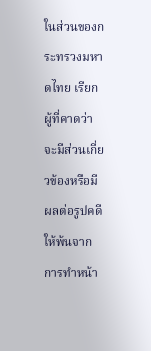ในส่วนของกระทรวงมหาดไทย เรียกผู้ที่คาดว่าจะมีส่วนเกี่ยวข้องหรือมีผลต่อรูปคดีให้พ้นจากการทำหน้า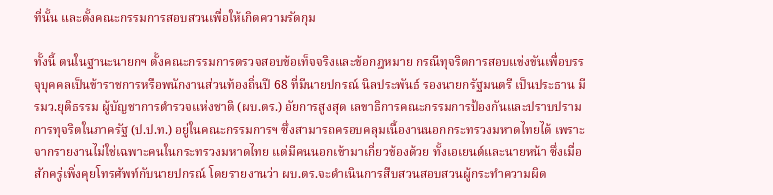ที่นั้น และตั้งคณะกรรมการสอบสวนเพื่อให้เกิดความรัดกุม

ทั้งนี้ ตนในฐานะนายกฯ ตั้งคณะกรรมการตรวจสอบข้อเท็จจริงและข้อกฎหมาย กรณีทุจริตการสอบแข่งขันเพื่อบรรจุบุคคลเป็นข้าราชการหรือพนักงานส่วนท้องถิ่นปี 68 ที่มีนายปกรณ์ นิลประพันธ์ รองนายกรัฐมนตรี เป็นประธาน มี รมว.ยุติธรรม ผู้บัญชาการตำรวจแห่งชาติ (ผบ.ตร.) อัยการสูงสุด เลขาธิการคณะกรรมการป้องกันและปราบปรามการทุจริตในภาครัฐ (ป.ป.ท.) อยู่ในคณะกรรมการฯ ซึ่งสามารถครอบคลุมเนื้องานนอกกระทรวงมหาดไทยได้ เพราะจากรายงานไม่ใช่เฉพาะคนในกระทรวงมหาดไทย แต่มีคนนอกเข้ามาเกี่ยวข้องด้วย ทั้งเอเยนต์และนายหน้า ซึ่งเมื่อสักครู่เพิ่งคุยโทรศัพท์กับนายปกรณ์ โดยรายงานว่า ผบ.ตร.จะดำเนินการสืบสวนสอบสวนผู้กระทำความผิด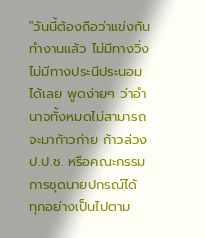"วันนี้ต้องถือว่าแข่งกันทำงานแล้ว ไม่มีทางวิ่ง ไม่มีทางประนีประนอมได้เลย พูดง่ายๆ ว่าอำนาจทั้งหมดไม่สามารถจะมาก้าวก่าย ก้าวล่วง ป.ป.ช. หรือคณะกรรมการชุดนายปกรณ์ได้  ทุกอย่างเป็นไปตาม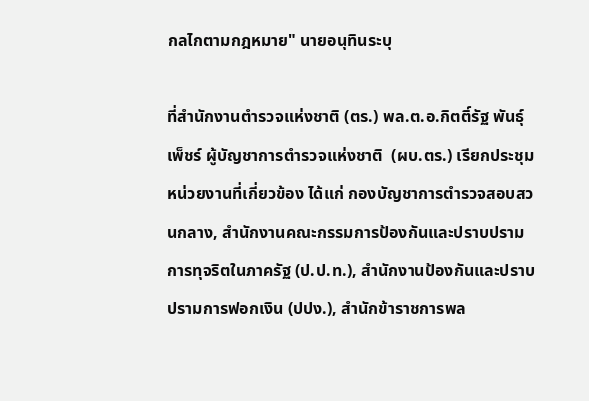กลไกตามกฎหมาย" นายอนุทินระบุ

ที่สำนักงานตำรวจแห่งชาติ (ตร.) พล.ต.อ.กิตติ์รัฐ พันธุ์เพ็ชร์ ผู้บัญชาการตำรวจแห่งชาติ  (ผบ.ตร.) เรียกประชุมหน่วยงานที่เกี่ยวข้อง ได้แก่ กองบัญชาการตำรวจสอบสวนกลาง, สำนักงานคณะกรรมการป้องกันและปราบปรามการทุจริตในภาครัฐ (ป.ป.ท.), สำนักงานป้องกันและปราบปรามการฟอกเงิน (ปปง.), สำนักข้าราชการพล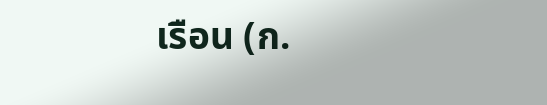เรือน (ก.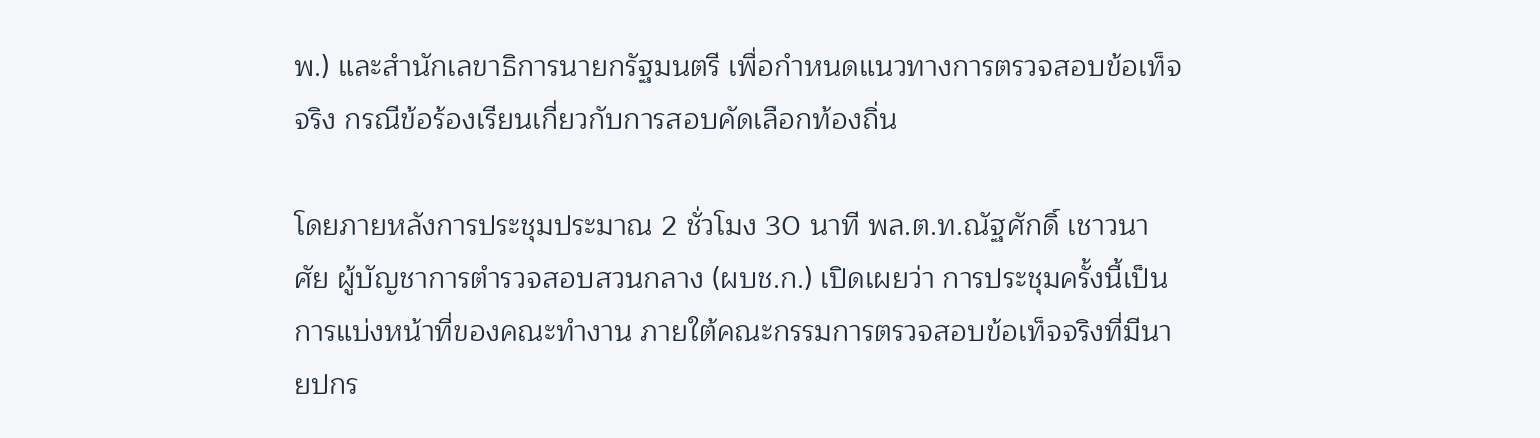พ.) และสำนักเลขาธิการนายกรัฐมนตรี เพื่อกำหนดแนวทางการตรวจสอบข้อเท็จจริง กรณีข้อร้องเรียนเกี่ยวกับการสอบคัดเลือกท้องถิ่น

โดยภายหลังการประชุมประมาณ 2 ชั่วโมง 30 นาที พล.ต.ท.ณัฐศักดิ์ เชาวนาศัย ผู้บัญชาการตำรวจสอบสวนกลาง (ผบช.ก.) เปิดเผยว่า การประชุมครั้งนี้เป็นการแบ่งหน้าที่ของคณะทำงาน ภายใต้คณะกรรมการตรวจสอบข้อเท็จจริงที่มีนายปกร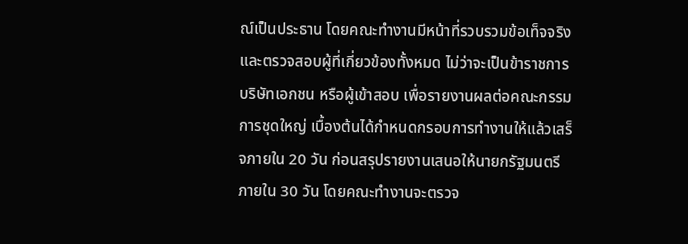ณ์เป็นประธาน โดยคณะทำงานมีหน้าที่รวบรวมข้อเท็จจริงและตรวจสอบผู้ที่เกี่ยวข้องทั้งหมด ไม่ว่าจะเป็นข้าราชการ บริษัทเอกชน หรือผู้เข้าสอบ เพื่อรายงานผลต่อคณะกรรมการชุดใหญ่ เบื้องต้นได้กำหนดกรอบการทำงานให้แล้วเสร็จภายใน 20 วัน ก่อนสรุปรายงานเสนอให้นายกรัฐมนตรีภายใน 30 วัน โดยคณะทำงานจะตรวจ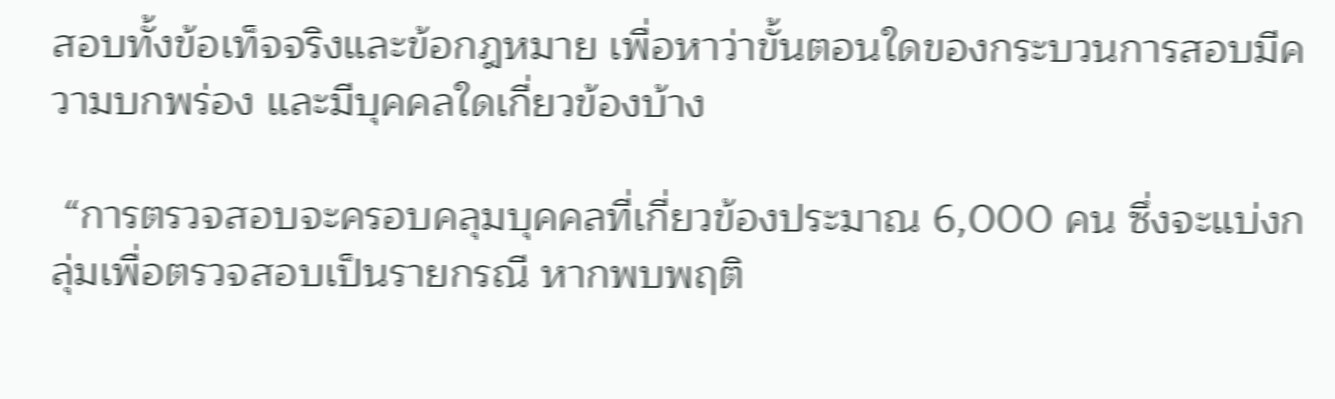สอบทั้งข้อเท็จจริงและข้อกฎหมาย เพื่อหาว่าขั้นตอนใดของกระบวนการสอบมีความบกพร่อง และมีบุคคลใดเกี่ยวข้องบ้าง

 “การตรวจสอบจะครอบคลุมบุคคลที่เกี่ยวข้องประมาณ 6,000 คน ซึ่งจะแบ่งกลุ่มเพื่อตรวจสอบเป็นรายกรณี หากพบพฤติ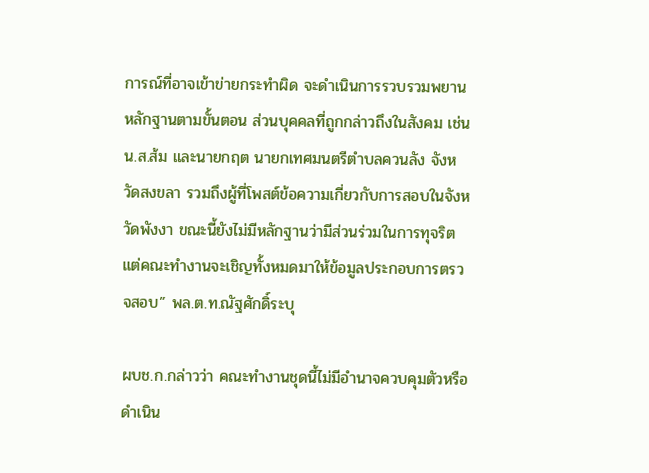การณ์ที่อาจเข้าข่ายกระทำผิด จะดำเนินการรวบรวมพยานหลักฐานตามขั้นตอน ส่วนบุคคลที่ถูกกล่าวถึงในสังคม เช่น น.ส.ส้ม และนายกฤต นายกเทศมนตรีตำบลควนลัง จังหวัดสงขลา รวมถึงผู้ที่โพสต์ข้อความเกี่ยวกับการสอบในจังหวัดพังงา ขณะนี้ยังไม่มีหลักฐานว่ามีส่วนร่วมในการทุจริต แต่คณะทำงานจะเชิญทั้งหมดมาให้ข้อมูลประกอบการตรวจสอบ” พล.ต.ท.ณัฐศักดิ์ระบุ

ผบช.ก.กล่าวว่า คณะทำงานชุดนี้ไม่มีอำนาจควบคุมตัวหรือดำเนิน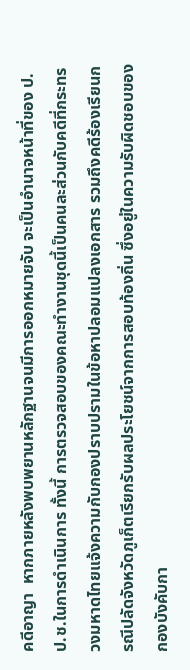คดีอาญา  หากภายหลังพบพยานหลักฐานจนมีการออกหมายจับ จะเป็นอำนาจหน้าที่ของ ป.ป.ช.ในการดำเนินการ ทั้งนี้ การตรวจสอบของคณะทำงานชุดนี้เป็นคนละส่วนกับคดีที่กระทรวงมหาดไทยแจ้งความกับกองปราบปรามในข้อหาปลอมแปลงเอกสาร รวมถึงคดีร้องเรียนกรณีปลัดจังหวัดภูเก็ตเรียกรับผลประโยชน์จากการสอบท้องถิ่น ซึ่งอยู่ในความรับผิดชอบของกองบังคับกา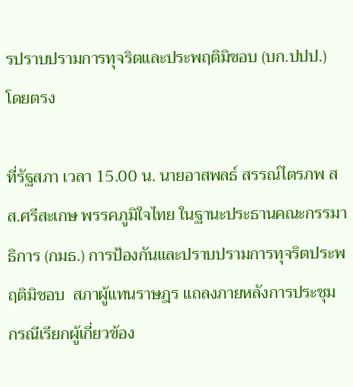รปราบปรามการทุจริตและประพฤติมิชอบ (บก.ปปป.) โดยตรง

ที่รัฐสภา เวลา 15.00 น. นายอาสพลธ์ สรรณ์ไตรภพ สส.ศรีสะเกษ พรรคภูมิใจไทย ในฐานะประธานคณะกรรมาธิการ (กมธ.) การป้องกันและปราบปรามการทุจริตประพฤติมิชอบ  สภาผู้แทนราษฎร แถลงภายหลังการประชุม กรณีเรียกผู้เกี่ยวข้อง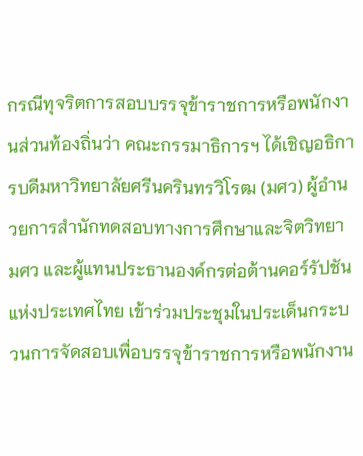กรณีทุจริตการสอบบรรจุข้าราชการหรือพนักงานส่วนท้องถิ่นว่า คณะกรรมาธิการฯ ได้เชิญอธิการบดีมหาวิทยาลัยศรีนครินทรวิโรฒ (มศว) ผู้อำนวยการสำนักทดสอบทางการศึกษาและจิตวิทยา มศว และผู้แทนประธานองค์กรต่อต้านคอร์รัปชันแห่งประเทศไทย เข้าร่วมประชุมในประเด็นกระบวนการจัดสอบเพื่อบรรจุข้าราชการหรือพนักงาน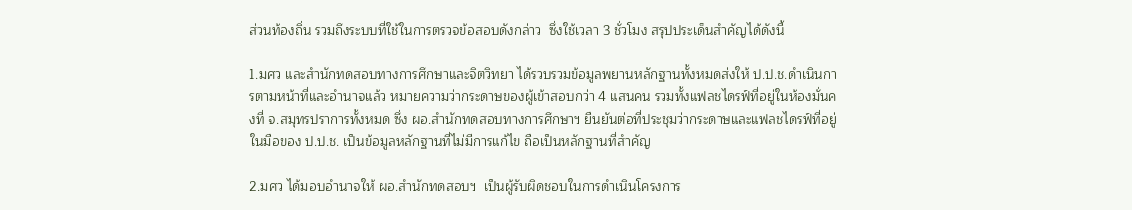ส่วนท้องถิ่น รวมถึงระบบที่ใช้ในการตรวจข้อสอบดังกล่าว  ซึ่งใช้เวลา 3 ชั่วโมง สรุปประเด็นสำคัญได้ดังนี้

1.มศว และสำนักทดสอบทางการศึกษาและจิตวิทยา ได้รวบรวมข้อมูลพยานหลักฐานทั้งหมดส่งให้ ป.ป.ช.ดำเนินการตามหน้าที่และอำนาจแล้ว หมายความว่ากระดาษของผู้เข้าสอบกว่า 4 แสนคน รวมทั้งแฟลชไดรฟ์ที่อยู่ในห้องมั่นคงที่ จ.สมุทรปราการทั้งหมด ซึ่ง ผอ.สำนักทดสอบทางการศึกษาฯ ยืนยันต่อที่ประชุมว่ากระดาษและแฟลชไดรฟ์ที่อยู่ในมือของ ป.ป.ช. เป็นข้อมูลหลักฐานที่ไม่มีการแก้ไข ถือเป็นหลักฐานที่สำคัญ

2.มศว ได้มอบอำนาจให้ ผอ.สำนักทดสอบฯ  เป็นผู้รับผิดชอบในการดำเนินโครงการ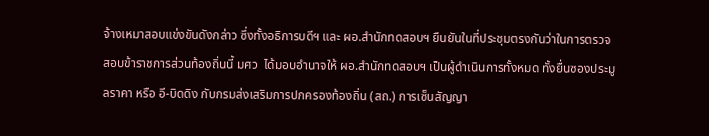จ้างเหมาสอบแข่งขันดังกล่าว ซึ่งทั้งอธิการบดีฯ และ ผอ.สำนักทดสอบฯ ยืนยันในที่ประชุมตรงกันว่าในการตรวจสอบข้าราชการส่วนท้องถิ่นนี้ มศว  ได้มอบอำนาจให้ ผอ.สำนักทดสอบฯ เป็นผู้ดำเนินการทั้งหมด ทั้งยื่นซองประมูลราคา หรือ อี-บิดดิง กับกรมส่งเสริมการปกครองท้องถิ่น (สถ.) การเซ็นสัญญา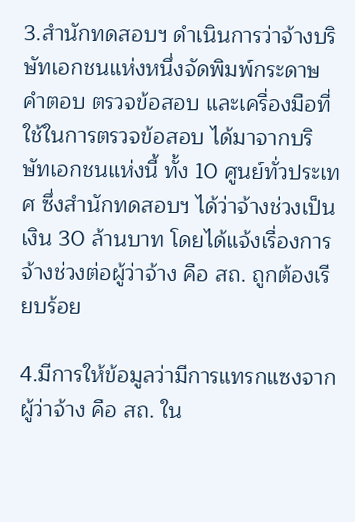3.สำนักทดสอบฯ ดำเนินการว่าจ้างบริษัทเอกชนแห่งหนึ่งจัดพิมพ์กระดาษคำตอบ ตรวจข้อสอบ และเครื่องมือที่ใช้ในการตรวจข้อสอบ ได้มาจากบริษัทเอกชนแห่งนี้ ทั้ง 10 ศูนย์ทั่วประเทศ ซึ่งสำนักทดสอบฯ ได้ว่าจ้างช่วงเป็นเงิน 30 ล้านบาท โดยได้แจ้งเรื่องการจ้างช่วงต่อผู้ว่าจ้าง คือ สถ. ถูกต้องเรียบร้อย

4.มีการให้ข้อมูลว่ามีการแทรกแซงจากผู้ว่าจ้าง คือ สถ. ใน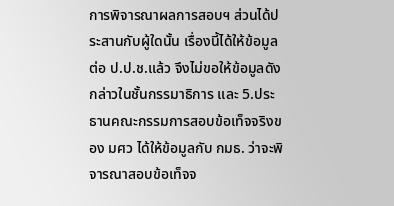การพิจารณาผลการสอบฯ ส่วนได้ประสานกับผู้ใดนั้น เรื่องนี้ได้ให้ข้อมูลต่อ ป.ป.ช.แล้ว จึงไม่ขอให้ข้อมูลดังกล่าวในชั้นกรรมาธิการ และ 5.ประธานคณะกรรมการสอบข้อเท็จจริงของ มศว ได้ให้ข้อมูลกับ กมธ. ว่าจะพิจารณาสอบข้อเท็จจ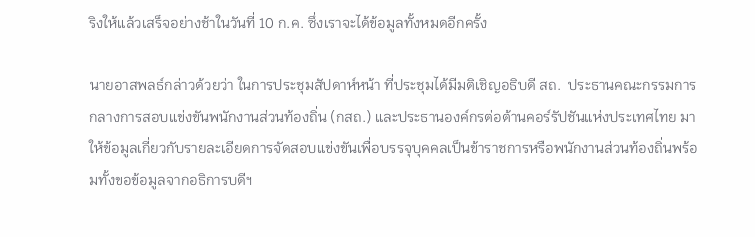ริงให้แล้วเสร็จอย่างช้าในวันที่ 10 ก.ค. ซึ่งเราจะได้ข้อมูลทั้งหมดอีกครั้ง

นายอาสพลธ์กล่าวด้วยว่า ในการประชุมสัปดาห์หน้า ที่ประชุมได้มีมติเชิญอธิบดี สถ.  ประธานคณะกรรมการกลางการสอบแข่งขันพนักงานส่วนท้องถิ่น (กสถ.) และประธานองค์กรต่อต้านคอร์รัปชันแห่งประเทศไทย มาให้ข้อมูลเกี่ยวกับรายละเอียดการจัดสอบแข่งขันเพื่อบรรจุบุคคลเป็นข้าราชการหรือพนักงานส่วนท้องถิ่นพร้อมทั้งขอข้อมูลจากอธิการบดีฯ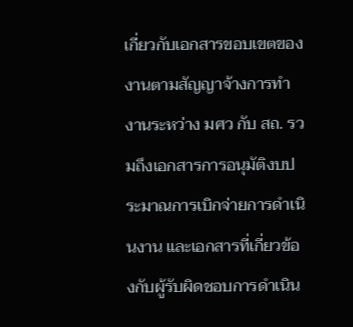เกี่ยวกับเอกสารขอบเขตของงานตามสัญญาจ้างการทำงานระหว่าง มศว กับ สถ. รวมถึงเอกสารการอนุมัติงบประมาณการเบิกจ่ายการดำเนินงาน และเอกสารที่เกี่ยวข้องกับผู้รับผิดชอบการดำเนิน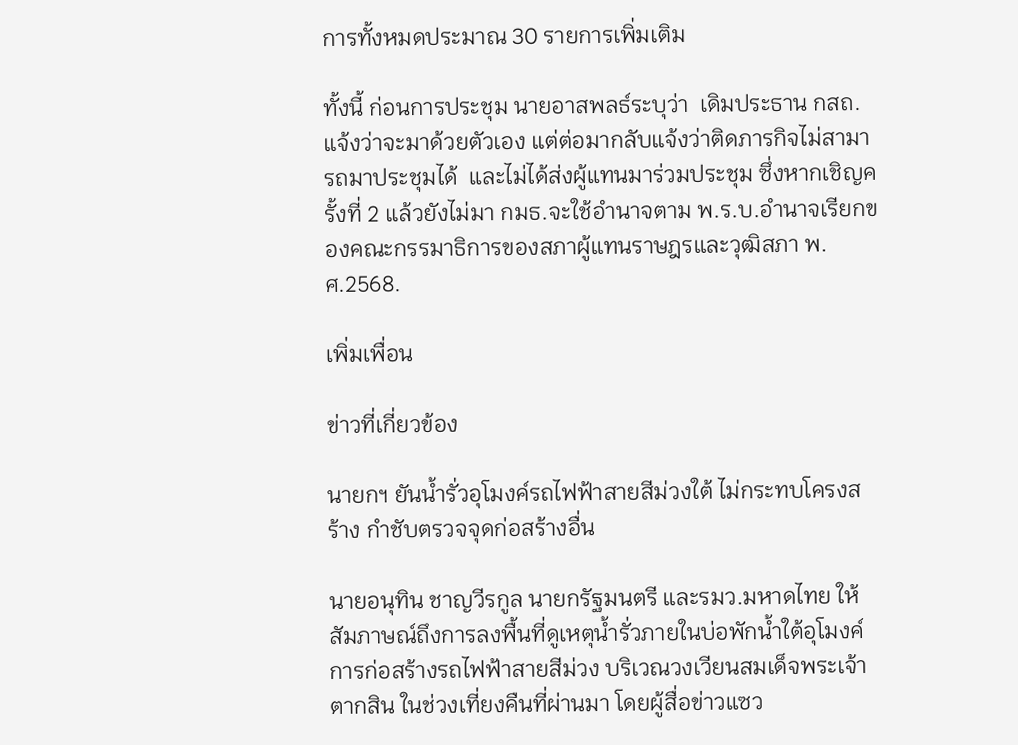การทั้งหมดประมาณ 30 รายการเพิ่มเติม

ทั้งนี้ ก่อนการประชุม นายอาสพลธ์ระบุว่า  เดิมประธาน กสถ.แจ้งว่าจะมาด้วยตัวเอง แต่ต่อมากลับแจ้งว่าติดภารกิจไม่สามารถมาประชุมได้  และไม่ได้ส่งผู้แทนมาร่วมประชุม ซึ่งหากเชิญครั้งที่ 2 แล้วยังไม่มา กมธ.จะใช้อำนาจตาม พ.ร.บ.อำนาจเรียกของคณะกรรมาธิการของสภาผู้แทนราษฎรและวุฒิสภา พ.ศ.2568.

เพิ่มเพื่อน

ข่าวที่เกี่ยวข้อง

นายกฯ ยันน้ำรั่วอุโมงค์รถไฟฟ้าสายสีม่วงใต้ ไม่กระทบโครงสร้าง กำชับตรวจจุดก่อสร้างอื่น

นายอนุทิน ชาญวีรกูล นายกรัฐมนตรี และรมว.มหาดไทย ให้สัมภาษณ์ถึงการลงพื้นที่ดูเหตุน้ำรั่วภายในบ่อพักน้ำใต้อุโมงค์การก่อสร้างรถไฟฟ้าสายสีม่วง บริเวณวงเวียนสมเด็จพระเจ้าตากสิน ในช่วงเที่ยงคืนที่ผ่านมา โดยผู้สื่อข่าวแซว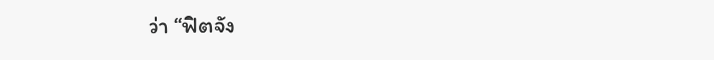ว่า “ฟิตจัง